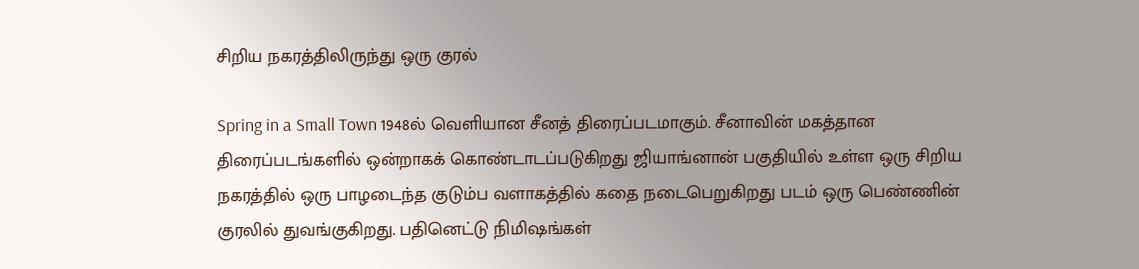சிறிய நகரத்திலிருந்து ஒரு குரல்

Spring in a Small Town 1948ல் வெளியான சீனத் திரைப்படமாகும். சீனாவின் மகத்தான திரைப்படங்களில் ஒன்றாகக் கொண்டாடப்படுகிறது ஜியாங்னான் பகுதியில் உள்ள ஒரு சிறிய நகரத்தில் ஒரு பாழடைந்த குடும்ப வளாகத்தில் கதை நடைபெறுகிறது படம் ஒரு பெண்ணின் குரலில் துவங்குகிறது. பதினெட்டு நிமிஷங்கள்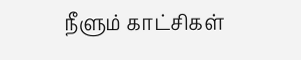நீளும் காட்சிகள்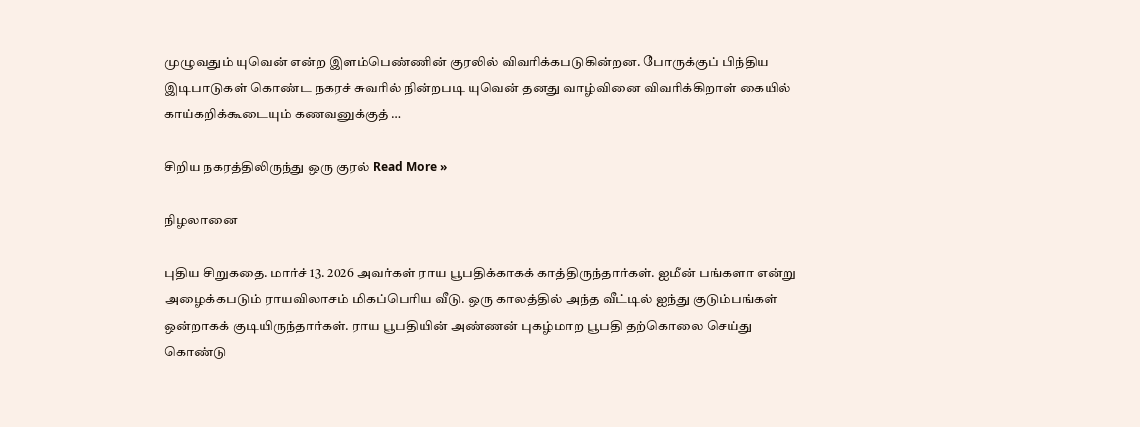முழுவதும் யுவென் என்ற இளம்பெண்ணின் குரலில் விவரிக்கபடுகின்றன. போருக்குப் பிந்திய இடிபாடுகள் கொண்ட நகரச் சுவரில் நின்றபடி யுவென் தனது வாழ்வினை விவரிக்கிறாள் கையில் காய்கறிக்கூடையும் கணவனுக்குத் …

சிறிய நகரத்திலிருந்து ஒரு குரல் Read More »

நிழலானை

புதிய சிறுகதை. மார்ச் 13. 2026 அவர்கள் ராய பூபதிக்காகக் காத்திருந்தார்கள். ஐமீன் பங்களா என்று அழைக்கபடும் ராயவிலாசம் மிகப்பெரிய வீடு. ஒரு காலத்தில் அந்த வீட்டில் ஐந்து குடும்பங்கள் ஒன்றாகக் குடியிருந்தார்கள். ராய பூபதியின் அண்ணன் புகழ்மாற பூபதி தற்கொலை செய்து கொண்டு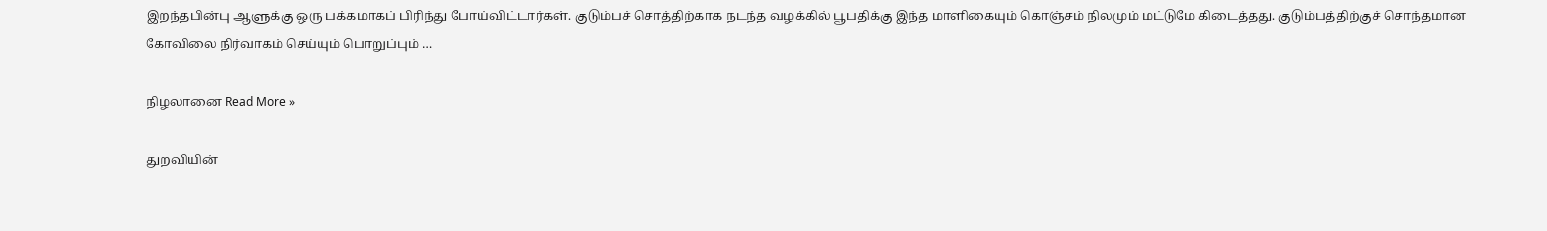இறந்தபின்பு ஆளுக்கு ஒரு பக்கமாகப் பிரிந்து போய்விட்டார்கள். குடும்பச் சொத்திற்காக நடந்த வழக்கில் பூபதிக்கு இந்த மாளிகையும் கொஞ்சம் நிலமும் மட்டுமே கிடைத்தது. குடும்பத்திற்குச் சொந்தமான கோவிலை நிர்வாகம் செய்யும் பொறுப்பும் …

நிழலானை Read More »

துறவியின்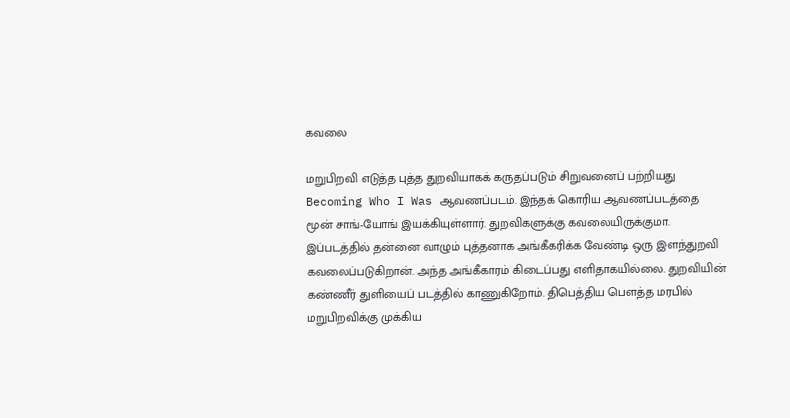கவலை

மறுபிறவி எடுத்த புத்த துறவியாகக் கருதப்படும் சிறுவனைப் பற்றியது Becoming Who I Was ஆவணப்படம். இந்தக் கொரிய ஆவணப்படத்தை மூன் சாங்-யோங் இயக்கியுள்ளார். துறவிகளுக்கு கவலையிருக்குமா. இப்படத்தில் தன்னை வாழும் புத்தனாக அங்கீகரிக்க வேண்டி ஒரு இளந்துறவி கவலைப்படுகிறான். அந்த அங்கீகாரம் கிடைப்பது எளிதாகயில்லை. துறவியின் கண்ணீர் துளியைப் படத்தில் காணுகிறோம். திபெத்திய பௌத்த மரபில் மறுபிறவிக்கு முக்கிய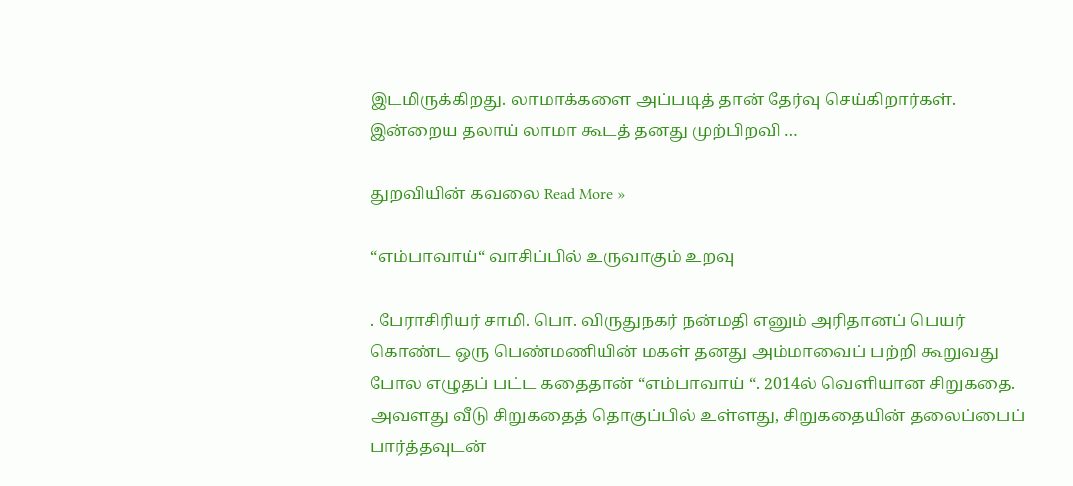இடமிருக்கிறது. லாமாக்களை அப்படித் தான் தேர்வு செய்கிறார்கள். இன்றைய தலாய் லாமா கூடத் தனது முற்பிறவி …

துறவியின் கவலை Read More »

“எம்பாவாய்“ வாசிப்பில் உருவாகும் உறவு

. பேராசிரியர் சாமி. பொ. விருதுநகர் நன்மதி எனும் அரிதானப் பெயர் கொண்ட ஒரு பெண்மணியின் மகள் தனது அம்மாவைப் பற்றி கூறுவது போல எழுதப் பட்ட கதைதான் “எம்பாவாய் “. 2014ல் வெளியான சிறுகதை. அவளது வீடு சிறுகதைத் தொகுப்பில் உள்ளது, சிறுகதையின் தலைப்பைப் பார்த்தவுடன்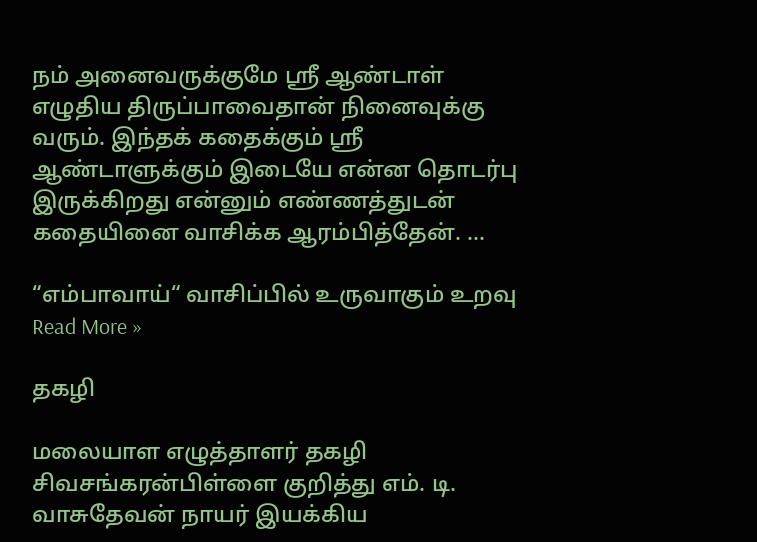நம் அனைவருக்குமே ஸ்ரீ ஆண்டாள் எழுதிய திருப்பாவைதான் நினைவுக்கு வரும். இந்தக் கதைக்கும் ஸ்ரீ ஆண்டாளுக்கும் இடையே என்ன தொடர்பு இருக்கிறது என்னும் எண்ணத்துடன் கதையினை வாசிக்க ஆரம்பித்தேன். …

“எம்பாவாய்“ வாசிப்பில் உருவாகும் உறவு Read More »

தகழி

மலையாள எழுத்தாளர் தகழி சிவசங்கரன்பிள்ளை குறித்து எம். டி. வாசுதேவன் நாயர் இயக்கிய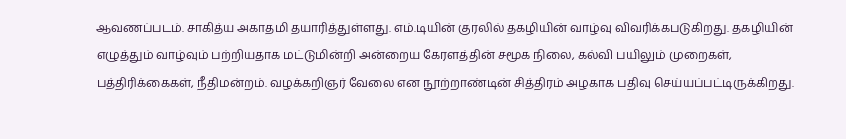ஆவணப்படம். சாகித்ய அகாதமி தயாரித்துள்ளது. எம்.டியின் குரலில் தகழியின் வாழ்வு விவரிக்கபடுகிறது. தகழியின் எழுத்தும் வாழ்வும் பற்றியதாக மட்டுமின்றி அன்றைய கேரளத்தின் சமூக நிலை, கல்வி பயிலும் முறைகள், பத்திரிக்கைகள், நீதிமன்றம். வழக்கறிஞர் வேலை என நூற்றாண்டின் சித்திரம் அழகாக பதிவு செய்யப்பட்டிருக்கிறது.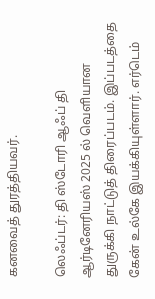கனவைத் துரத்தியவர்.

லெஃப்டர்: தி ஸ்டோரி ஆஃப் தி ஆர்டினேரியஸ் 2025 ல் வெளியான துருக்கி நாட்டுத் திரைப்படம். இப்படத்தை கேன் உல்கே இயக்கியுள்ளார். எர்டெம்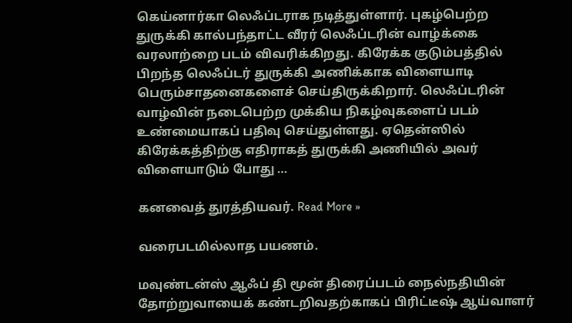கெய்னார்கா லெஃப்டராக நடித்துள்ளார். புகழ்பெற்ற துருக்கி கால்பந்தாட்ட வீரர் லெஃப்டரின் வாழ்க்கை வரலாற்றை படம் விவரிக்கிறது. கிரேக்க குடும்பத்தில் பிறந்த லெஃப்டர் துருக்கி அணிக்காக விளையாடி பெரும்சாதனைகளைச் செய்திருக்கிறார். லெஃப்டரின் வாழ்வின் நடைபெற்ற முக்கிய நிகழ்வுகளைப் படம் உண்மையாகப் பதிவு செய்துள்ளது. ஏதென்ஸில் கிரேக்கத்திற்கு எதிராகத் துருக்கி அணியில் அவர் விளையாடும் போது …

கனவைத் துரத்தியவர். Read More »

வரைபடமில்லாத பயணம்.

மவுண்டன்ஸ் ஆஃப் தி மூன் திரைப்படம் நைல்நதியின் தோற்றுவாயைக் கண்டறிவதற்காகப் பிரிட்டீஷ் ஆய்வாளர்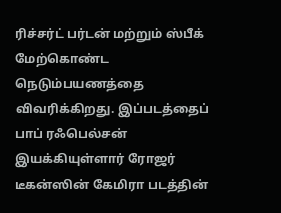ரிச்சர்ட் பர்டன் மற்றும் ஸ்பீக் மேற்கொண்ட நெடும்பயணத்தை விவரிக்கிறது. இப்படத்தைப் பாப் ரஃபெல்சன் இயக்கியுள்ளார் ரோஜர் டீகன்ஸின் கேமிரா படத்தின்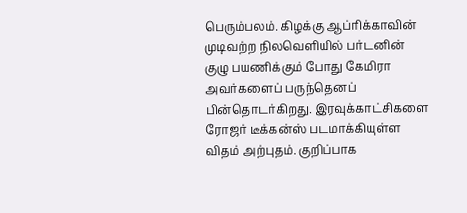பெரும்பலம். கிழக்கு ஆப்ரிக்காவின் முடிவற்ற நிலவெளியில் பர்டனின் குழு பயணிக்கும் போது கேமிரா அவர்களைப் பருந்தெனப் பின்தொடர்கிறது. இரவுக்காட்சிகளை ரோஜர் டீக்கன்ஸ் படமாக்கியுள்ள விதம் அற்புதம். குறிப்பாக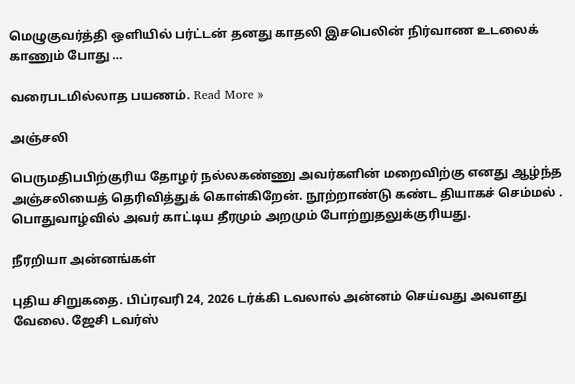மெழுகுவர்த்தி ஒளியில் பர்ட்டன் தனது காதலி இசபெலின் நிர்வாண உடலைக் காணும் போது …

வரைபடமில்லாத பயணம். Read More »

அஞ்சலி

பெருமதிபபிற்குரிய தோழர் நல்லகண்ணு அவர்களின் மறைவிற்கு எனது ஆழ்ந்த அஞ்சலியைத் தெரிவித்துக் கொள்கிறேன். நூற்றாண்டு கண்ட தியாகச் செம்மல் . பொதுவாழ்வில் அவர் காட்டிய தீரமும் அறமும் போற்றுதலுக்குரியது.

நீரறியா அன்னங்கள்

புதிய சிறுகதை. பிப்ரவரி 24, 2026 டர்க்கி டவலால் அன்னம் செய்வது அவளது வேலை. ஜேசி டவர்ஸ்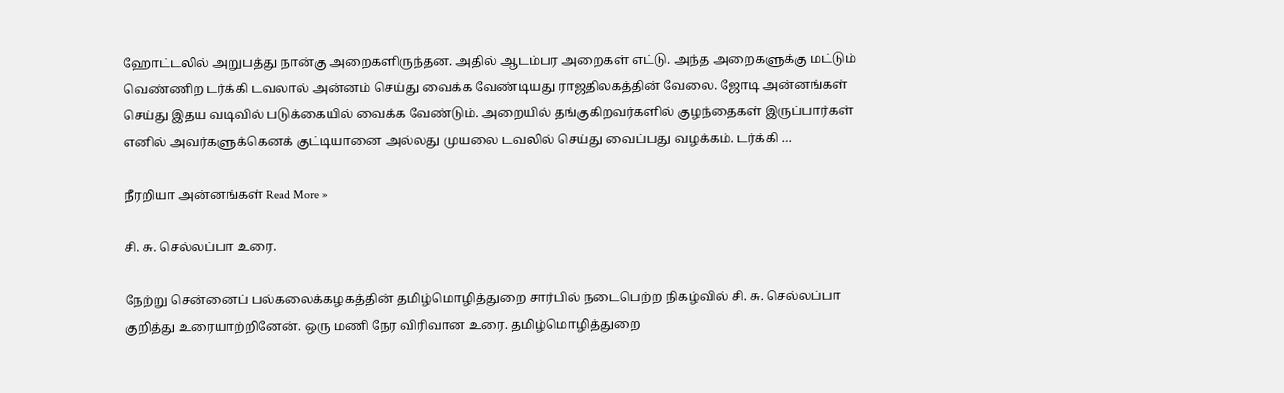ஹோட்டலில் அறுபத்து நான்கு அறைகளிருந்தன. அதில் ஆடம்பர அறைகள் எட்டு. அந்த அறைகளுக்கு மட்டும் வெண்ணிற டர்க்கி டவலால் அன்னம் செய்து வைக்க வேண்டியது ராஜதிலகத்தின் வேலை. ஜோடி அன்னங்கள் செய்து இதய வடிவில் படுக்கையில் வைக்க வேண்டும். அறையில் தங்குகிறவர்களில் குழந்தைகள் இருப்பார்கள் எனில் அவர்களுக்கெனக் குட்டியானை அல்லது முயலை டவலில் செய்து வைப்பது வழக்கம். டர்க்கி …

நீரறியா அன்னங்கள் Read More »

சி. சு. செல்லப்பா உரை.

நேற்று சென்னைப் பல்கலைக்கழகத்தின் தமிழ்மொழித்துறை சார்பில் நடைபெற்ற நிகழ்வில் சி. சு. செல்லப்பா குறித்து உரையாற்றினேன். ஒரு மணி நேர விரிவான உரை. தமிழ்மொழித்துறை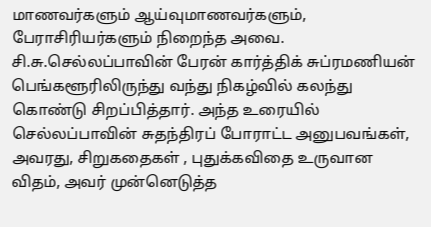மாணவர்களும் ஆய்வுமாணவர்களும், பேராசிரியர்களும் நிறைந்த அவை. சி.சு.செல்லப்பாவின் பேரன் கார்த்திக் சுப்ரமணியன் பெங்களூரிலிருந்து வந்து நிகழ்வில் கலந்து கொண்டு சிறப்பித்தார். அந்த உரையில் செல்லப்பாவின் சுதந்திரப் போராட்ட அனுபவங்கள், அவரது, சிறுகதைகள் , புதுக்கவிதை உருவான விதம், அவர் முன்னெடுத்த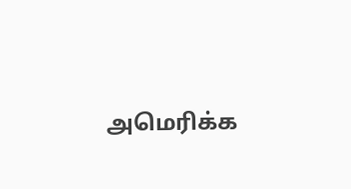அமெரிக்க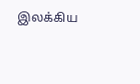இலக்கிய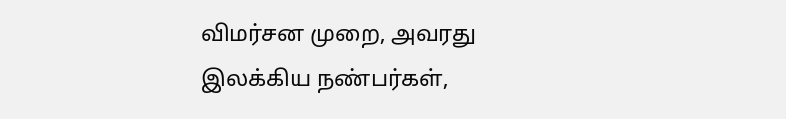விமர்சன முறை, அவரது இலக்கிய நண்பர்கள்,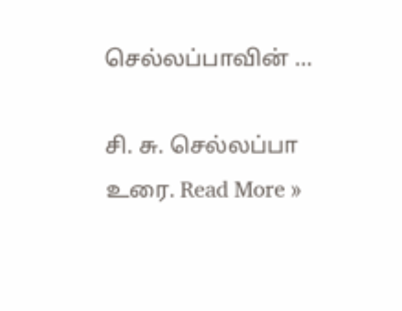செல்லப்பாவின் …

சி. சு. செல்லப்பா உரை. Read More »